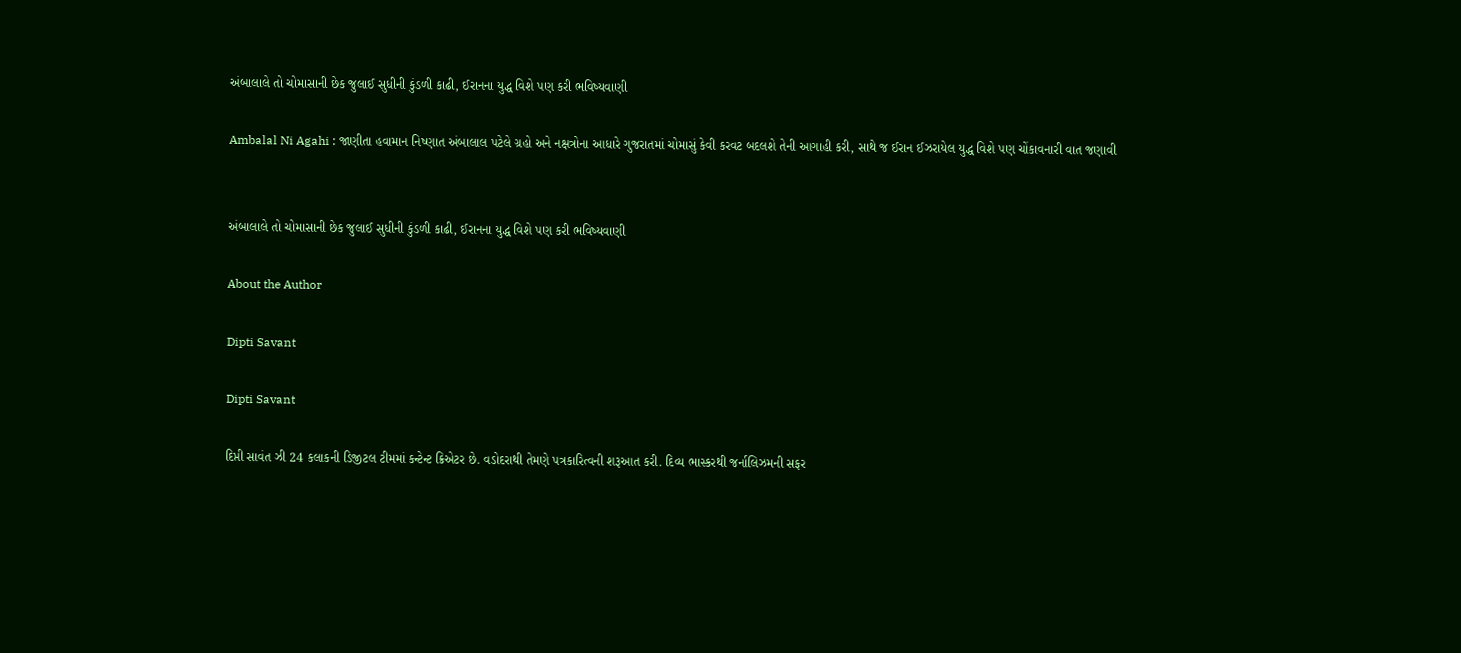અંબાલાલે તો ચોમાસાની છેક જુલાઈ સુધીની કુંડળી કાઢી, ઈરાનના યુદ્ધ વિશે પણ કરી ભવિષ્યવાણી

Ambalal Ni Agahi : જાણીતા હવામાન નિષ્ણાત અંબાલાલ પટેલે ગ્રહો અને નક્ષત્રોના આધારે ગુજરાતમાં ચોમાસું કેવી કરવટ બદલશે તેની આગાહી કરી, સાથે જ ઈરાન ઈઝરાયેલ યુદ્ધ વિશે પણ ચોંકાવનારી વાત જણાવી


અંબાલાલે તો ચોમાસાની છેક જુલાઈ સુધીની કુંડળી કાઢી, ઈરાનના યુદ્ધ વિશે પણ કરી ભવિષ્યવાણી

About the Author

Dipti Savant

Dipti Savant

દિપ્તી સાવંત ઝી 24 કલાકની ડિજીટલ ટીમમાં કન્ટેન્ટ ક્રિએટર છે. વડોદરાથી તેમણે પત્રકારિત્વની શરૂઆત કરી. દિવ્ય ભાસ્કરથી જર્નાલિઝમની સફર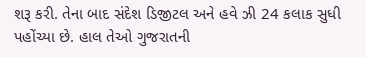શરૂ કરી. તેના બાદ સંદેશ ડિજીટલ અને હવે ઝી 24 કલાક સુધી પહોંચ્યા છે. હાલ તેઓ ગુજરાતની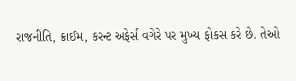રાજનીતિ, ક્રાઈમ, કરન્ટ અફેર્સ વગેરે પર મુખ્ય ફોકસ કરે છે. તેઓ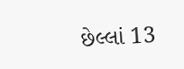છેલ્લાં 13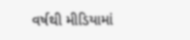વર્ષથી મીડિયામાં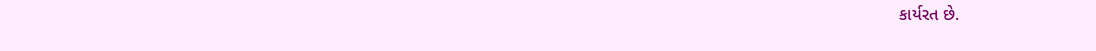કાર્યરત છે.